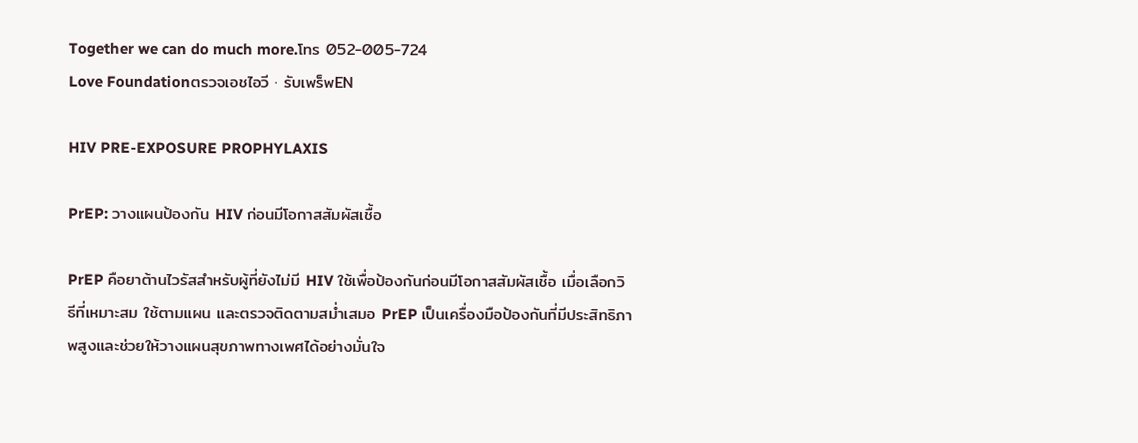Together we can do much more.โทร 052-005-724
Love Foundationตรวจเอชไอวี · รับเพร็พEN

HIV PRE-EXPOSURE PROPHYLAXIS

PrEP: วางแผนป้องกัน HIV ก่อนมีโอกาสสัมผัสเชื้อ

PrEP คือยาต้านไวรัสสำหรับผู้ที่ยังไม่มี HIV ใช้เพื่อป้องกันก่อนมีโอกาสสัมผัสเชื้อ เมื่อเลือกวิธีที่เหมาะสม ใช้ตามแผน และตรวจติดตามสม่ำเสมอ PrEP เป็นเครื่องมือป้องกันที่มีประสิทธิภาพสูงและช่วยให้วางแผนสุขภาพทางเพศได้อย่างมั่นใจ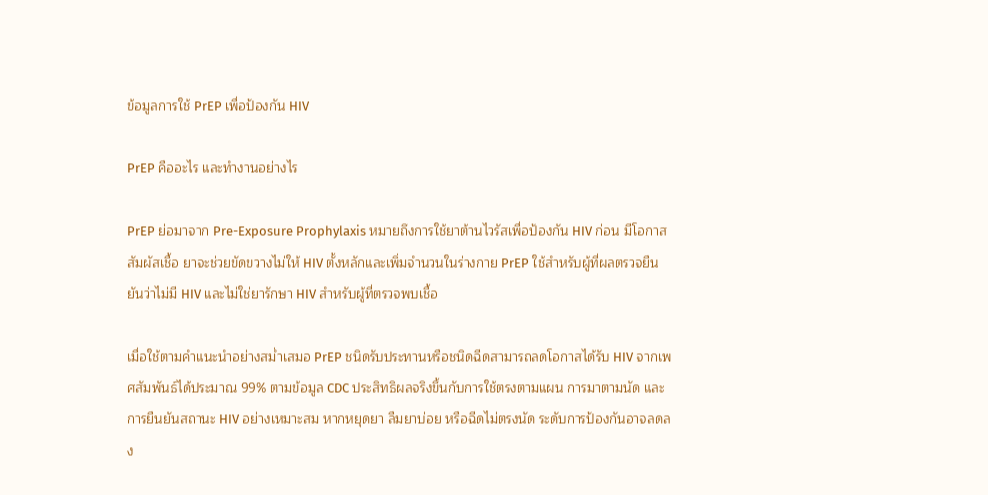ข้อมูลการใช้ PrEP เพื่อป้องกัน HIV

PrEP คืออะไร และทำงานอย่างไร

PrEP ย่อมาจาก Pre-Exposure Prophylaxis หมายถึงการใช้ยาต้านไวรัสเพื่อป้องกัน HIV ก่อน มีโอกาสสัมผัสเชื้อ ยาจะช่วยขัดขวางไม่ให้ HIV ตั้งหลักและเพิ่มจำนวนในร่างกาย PrEP ใช้สำหรับผู้ที่ผลตรวจยืนยันว่าไม่มี HIV และไม่ใช่ยารักษา HIV สำหรับผู้ที่ตรวจพบเชื้อ

เมื่อใช้ตามคำแนะนำอย่างสม่ำเสมอ PrEP ชนิดรับประทานหรือชนิดฉีดสามารถลดโอกาสได้รับ HIV จากเพศสัมพันธ์ได้ประมาณ 99% ตามข้อมูล CDC ประสิทธิผลจริงขึ้นกับการใช้ตรงตามแผน การมาตามนัด และการยืนยันสถานะ HIV อย่างเหมาะสม หากหยุดยา ลืมยาบ่อย หรือฉีดไม่ตรงนัด ระดับการป้องกันอาจลดลง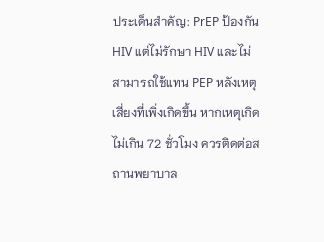ประเด็นสำคัญ: PrEP ป้องกัน HIV แต่ไม่รักษา HIV และไม่สามารถใช้แทน PEP หลังเหตุเสี่ยงที่เพิ่งเกิดขึ้น หากเหตุเกิดไม่เกิน 72 ชั่วโมง ควรติดต่อสถานพยาบาล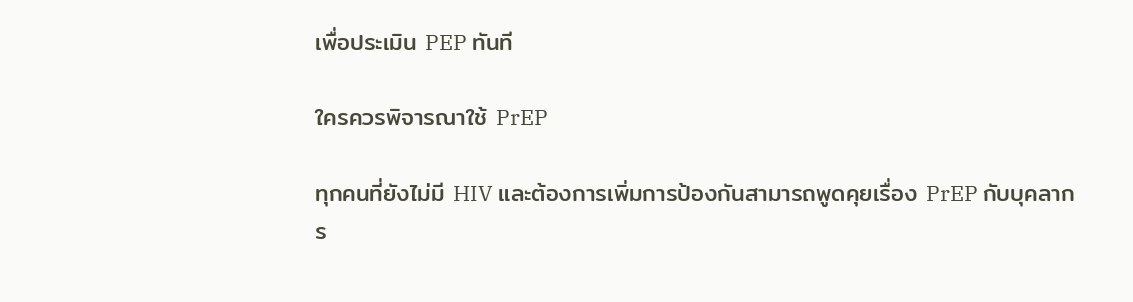เพื่อประเมิน PEP ทันที

ใครควรพิจารณาใช้ PrEP

ทุกคนที่ยังไม่มี HIV และต้องการเพิ่มการป้องกันสามารถพูดคุยเรื่อง PrEP กับบุคลากร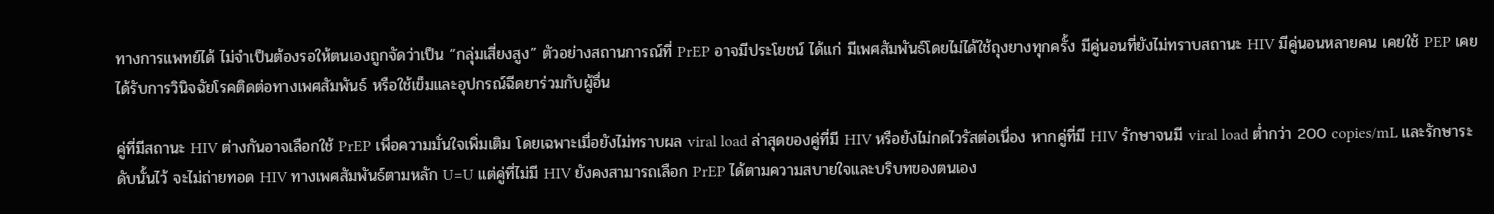ทางการแพทย์ได้ ไม่จำเป็นต้องรอให้ตนเองถูกจัดว่าเป็น “กลุ่มเสี่ยงสูง” ตัวอย่างสถานการณ์ที่ PrEP อาจมีประโยชน์ ได้แก่ มีเพศสัมพันธ์โดยไม่ได้ใช้ถุงยางทุกครั้ง มีคู่นอนที่ยังไม่ทราบสถานะ HIV มีคู่นอนหลายคน เคยใช้ PEP เคยได้รับการวินิจฉัยโรคติดต่อทางเพศสัมพันธ์ หรือใช้เข็มและอุปกรณ์ฉีดยาร่วมกับผู้อื่น

คู่ที่มีสถานะ HIV ต่างกันอาจเลือกใช้ PrEP เพื่อความมั่นใจเพิ่มเติม โดยเฉพาะเมื่อยังไม่ทราบผล viral load ล่าสุดของคู่ที่มี HIV หรือยังไม่กดไวรัสต่อเนื่อง หากคู่ที่มี HIV รักษาจนมี viral load ต่ำกว่า 200 copies/mL และรักษาระดับนั้นไว้ จะไม่ถ่ายทอด HIV ทางเพศสัมพันธ์ตามหลัก U=U แต่คู่ที่ไม่มี HIV ยังคงสามารถเลือก PrEP ได้ตามความสบายใจและบริบทของตนเอง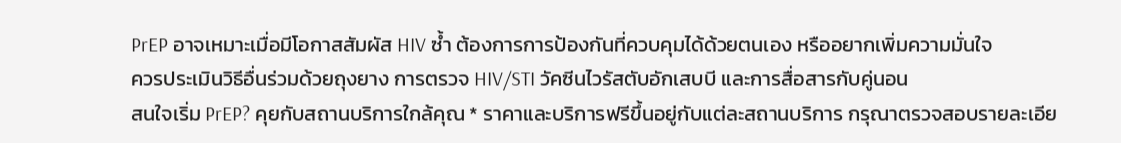PrEP อาจเหมาะเมื่อมีโอกาสสัมผัส HIV ซ้ำ ต้องการการป้องกันที่ควบคุมได้ด้วยตนเอง หรืออยากเพิ่มความมั่นใจ
ควรประเมินวิธีอื่นร่วมด้วยถุงยาง การตรวจ HIV/STI วัคซีนไวรัสตับอักเสบบี และการสื่อสารกับคู่นอน
สนใจเริ่ม PrEP? คุยกับสถานบริการใกล้คุณ * ราคาและบริการฟรีขึ้นอยู่กับแต่ละสถานบริการ กรุณาตรวจสอบรายละเอีย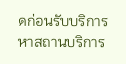ดก่อนรับบริการ หาสถานบริการ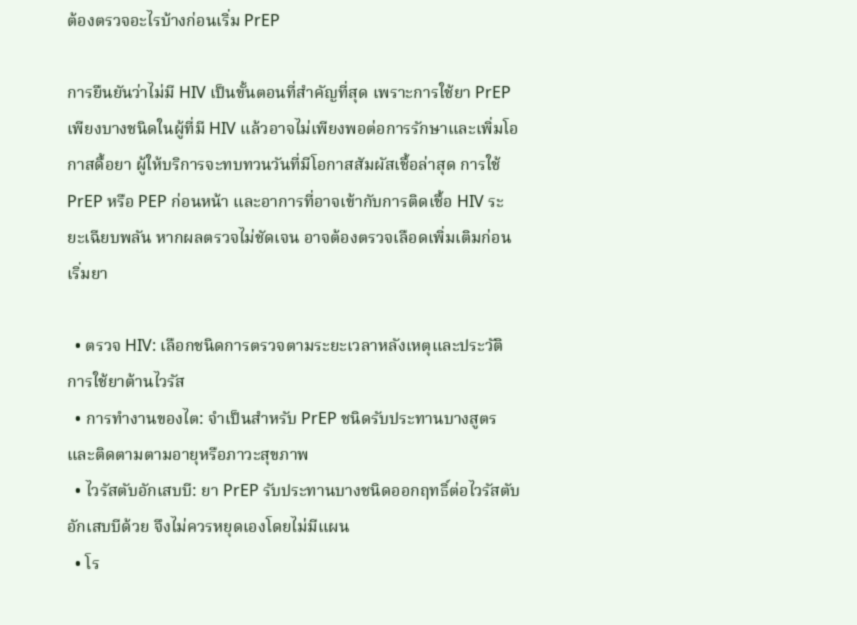ต้องตรวจอะไรบ้างก่อนเริ่ม PrEP

การยืนยันว่าไม่มี HIV เป็นขั้นตอนที่สำคัญที่สุด เพราะการใช้ยา PrEP เพียงบางชนิดในผู้ที่มี HIV แล้วอาจไม่เพียงพอต่อการรักษาและเพิ่มโอกาสดื้อยา ผู้ให้บริการจะทบทวนวันที่มีโอกาสสัมผัสเชื้อล่าสุด การใช้ PrEP หรือ PEP ก่อนหน้า และอาการที่อาจเข้ากับการติดเชื้อ HIV ระยะเฉียบพลัน หากผลตรวจไม่ชัดเจน อาจต้องตรวจเลือดเพิ่มเติมก่อนเริ่มยา

  • ตรวจ HIV: เลือกชนิดการตรวจตามระยะเวลาหลังเหตุและประวัติการใช้ยาต้านไวรัส
  • การทำงานของไต: จำเป็นสำหรับ PrEP ชนิดรับประทานบางสูตร และติดตามตามอายุหรือภาวะสุขภาพ
  • ไวรัสตับอักเสบบี: ยา PrEP รับประทานบางชนิดออกฤทธิ์ต่อไวรัสตับอักเสบบีด้วย จึงไม่ควรหยุดเองโดยไม่มีแผน
  • โร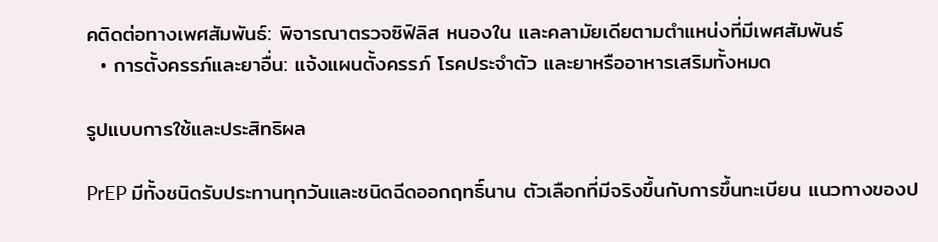คติดต่อทางเพศสัมพันธ์: พิจารณาตรวจซิฟิลิส หนองใน และคลามัยเดียตามตำแหน่งที่มีเพศสัมพันธ์
  • การตั้งครรภ์และยาอื่น: แจ้งแผนตั้งครรภ์ โรคประจำตัว และยาหรืออาหารเสริมทั้งหมด

รูปแบบการใช้และประสิทธิผล

PrEP มีทั้งชนิดรับประทานทุกวันและชนิดฉีดออกฤทธิ์นาน ตัวเลือกที่มีจริงขึ้นกับการขึ้นทะเบียน แนวทางของป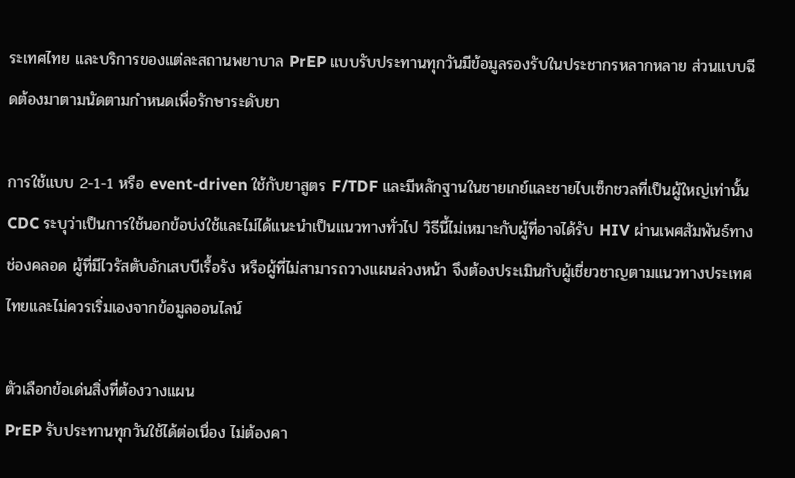ระเทศไทย และบริการของแต่ละสถานพยาบาล PrEP แบบรับประทานทุกวันมีข้อมูลรองรับในประชากรหลากหลาย ส่วนแบบฉีดต้องมาตามนัดตามกำหนดเพื่อรักษาระดับยา

การใช้แบบ 2-1-1 หรือ event-driven ใช้กับยาสูตร F/TDF และมีหลักฐานในชายเกย์และชายไบเซ็กชวลที่เป็นผู้ใหญ่เท่านั้น CDC ระบุว่าเป็นการใช้นอกข้อบ่งใช้และไม่ได้แนะนำเป็นแนวทางทั่วไป วิธีนี้ไม่เหมาะกับผู้ที่อาจได้รับ HIV ผ่านเพศสัมพันธ์ทางช่องคลอด ผู้ที่มีไวรัสตับอักเสบบีเรื้อรัง หรือผู้ที่ไม่สามารถวางแผนล่วงหน้า จึงต้องประเมินกับผู้เชี่ยวชาญตามแนวทางประเทศไทยและไม่ควรเริ่มเองจากข้อมูลออนไลน์

ตัวเลือกข้อเด่นสิ่งที่ต้องวางแผน
PrEP รับประทานทุกวันใช้ได้ต่อเนื่อง ไม่ต้องคา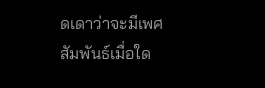ดเดาว่าจะมีเพศสัมพันธ์เมื่อใด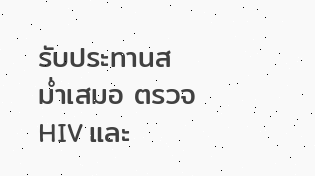รับประทานสม่ำเสมอ ตรวจ HIV และ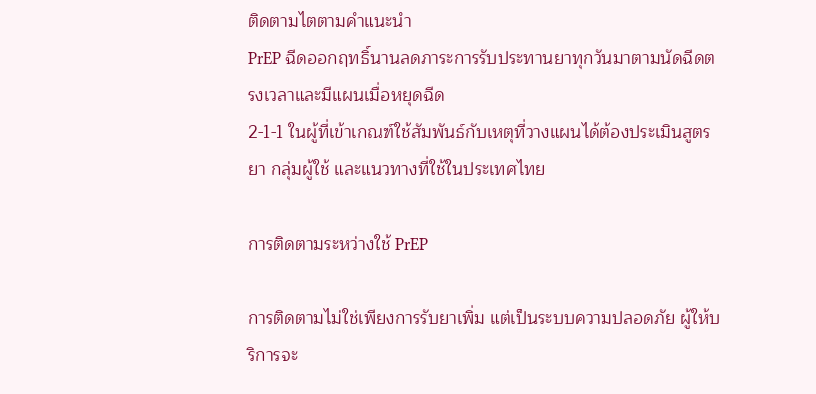ติดตามไตตามคำแนะนำ
PrEP ฉีดออกฤทธิ์นานลดภาระการรับประทานยาทุกวันมาตามนัดฉีดตรงเวลาและมีแผนเมื่อหยุดฉีด
2-1-1 ในผู้ที่เข้าเกณฑ์ใช้สัมพันธ์กับเหตุที่วางแผนได้ต้องประเมินสูตรยา กลุ่มผู้ใช้ และแนวทางที่ใช้ในประเทศไทย

การติดตามระหว่างใช้ PrEP

การติดตามไม่ใช่เพียงการรับยาเพิ่ม แต่เป็นระบบความปลอดภัย ผู้ให้บริการจะ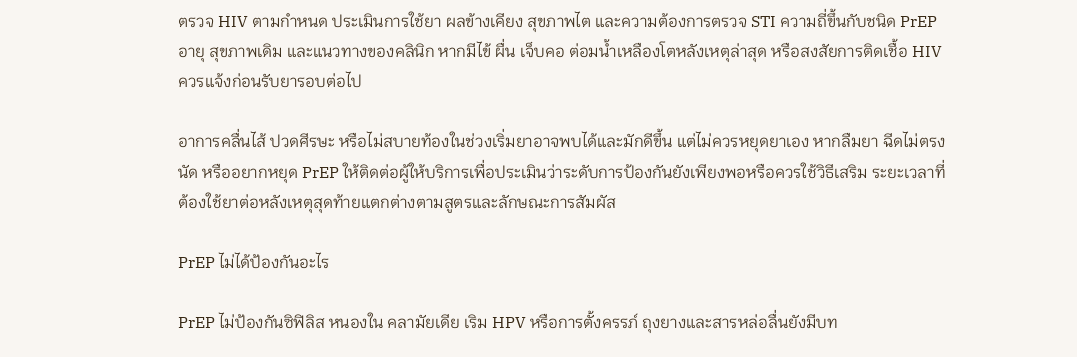ตรวจ HIV ตามกำหนด ประเมินการใช้ยา ผลข้างเคียง สุขภาพไต และความต้องการตรวจ STI ความถี่ขึ้นกับชนิด PrEP อายุ สุขภาพเดิม และแนวทางของคลินิก หากมีไข้ ผื่น เจ็บคอ ต่อมน้ำเหลืองโตหลังเหตุล่าสุด หรือสงสัยการติดเชื้อ HIV ควรแจ้งก่อนรับยารอบต่อไป

อาการคลื่นไส้ ปวดศีรษะ หรือไม่สบายท้องในช่วงเริ่มยาอาจพบได้และมักดีขึ้น แต่ไม่ควรหยุดยาเอง หากลืมยา ฉีดไม่ตรงนัด หรืออยากหยุด PrEP ให้ติดต่อผู้ให้บริการเพื่อประเมินว่าระดับการป้องกันยังเพียงพอหรือควรใช้วิธีเสริม ระยะเวลาที่ต้องใช้ยาต่อหลังเหตุสุดท้ายแตกต่างตามสูตรและลักษณะการสัมผัส

PrEP ไม่ได้ป้องกันอะไร

PrEP ไม่ป้องกันซิฟิลิส หนองใน คลามัยเดีย เริม HPV หรือการตั้งครรภ์ ถุงยางและสารหล่อลื่นยังมีบท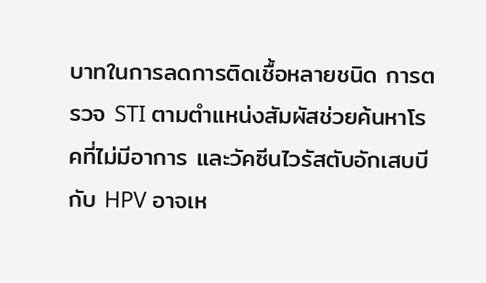บาทในการลดการติดเชื้อหลายชนิด การตรวจ STI ตามตำแหน่งสัมผัสช่วยค้นหาโรคที่ไม่มีอาการ และวัคซีนไวรัสตับอักเสบบีกับ HPV อาจเห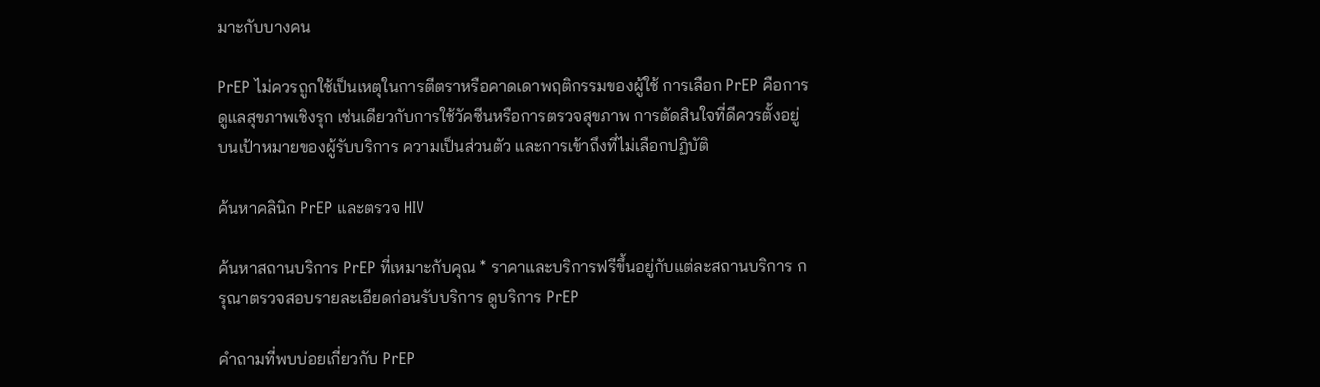มาะกับบางคน

PrEP ไม่ควรถูกใช้เป็นเหตุในการตีตราหรือคาดเดาพฤติกรรมของผู้ใช้ การเลือก PrEP คือการดูแลสุขภาพเชิงรุก เช่นเดียวกับการใช้วัคซีนหรือการตรวจสุขภาพ การตัดสินใจที่ดีควรตั้งอยู่บนเป้าหมายของผู้รับบริการ ความเป็นส่วนตัว และการเข้าถึงที่ไม่เลือกปฏิบัติ

ค้นหาคลินิก PrEP และตรวจ HIV

ค้นหาสถานบริการ PrEP ที่เหมาะกับคุณ * ราคาและบริการฟรีขึ้นอยู่กับแต่ละสถานบริการ กรุณาตรวจสอบรายละเอียดก่อนรับบริการ ดูบริการ PrEP

คำถามที่พบบ่อยเกี่ยวกับ PrEP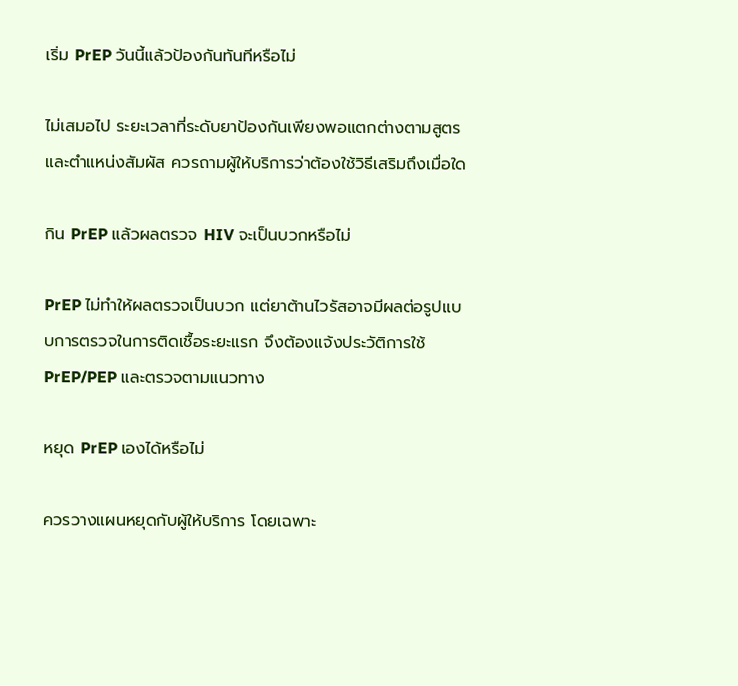เริ่ม PrEP วันนี้แล้วป้องกันทันทีหรือไม่

ไม่เสมอไป ระยะเวลาที่ระดับยาป้องกันเพียงพอแตกต่างตามสูตรและตำแหน่งสัมผัส ควรถามผู้ให้บริการว่าต้องใช้วิธีเสริมถึงเมื่อใด

กิน PrEP แล้วผลตรวจ HIV จะเป็นบวกหรือไม่

PrEP ไม่ทำให้ผลตรวจเป็นบวก แต่ยาต้านไวรัสอาจมีผลต่อรูปแบบการตรวจในการติดเชื้อระยะแรก จึงต้องแจ้งประวัติการใช้ PrEP/PEP และตรวจตามแนวทาง

หยุด PrEP เองได้หรือไม่

ควรวางแผนหยุดกับผู้ให้บริการ โดยเฉพาะ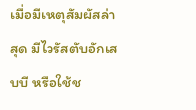เมื่อมีเหตุสัมผัสล่าสุด มีไวรัสตับอักเสบบี หรือใช้ช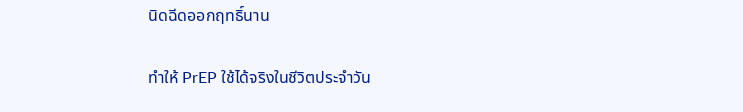นิดฉีดออกฤทธิ์นาน

ทำให้ PrEP ใช้ได้จริงในชีวิตประจำวัน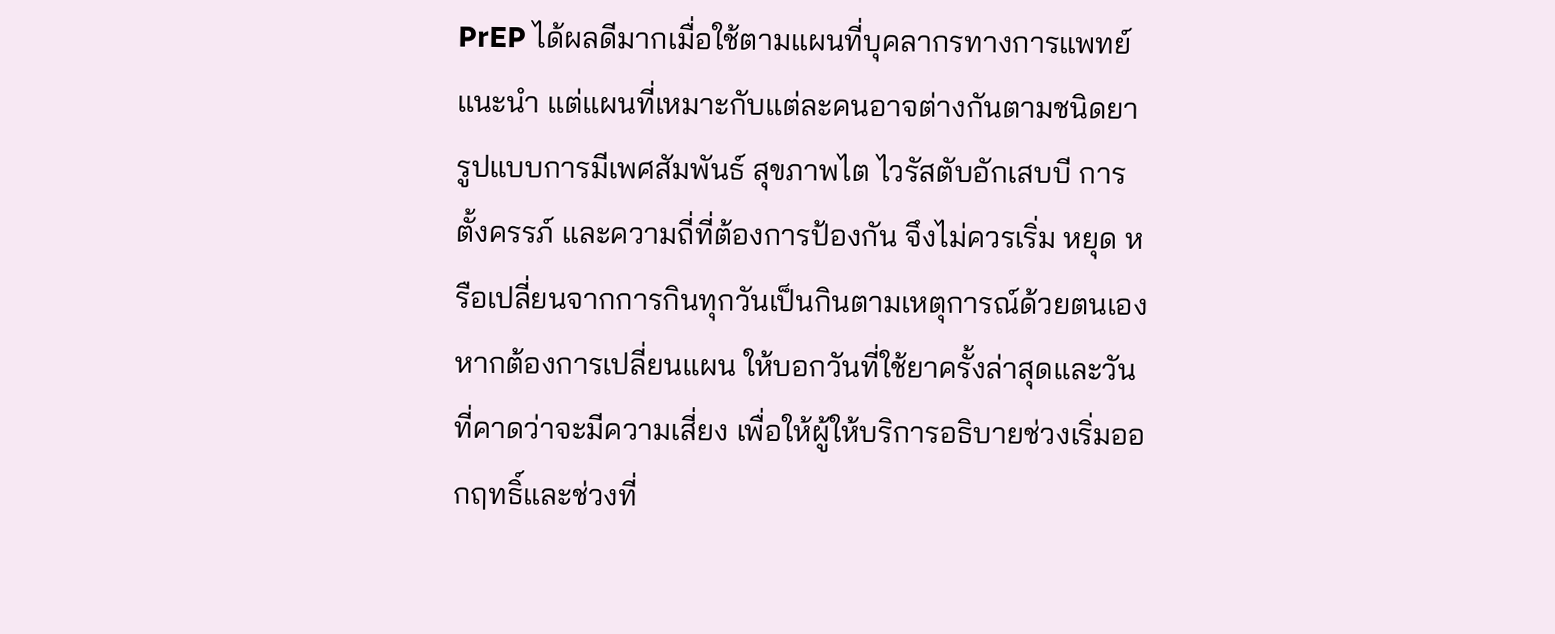PrEP ได้ผลดีมากเมื่อใช้ตามแผนที่บุคลากรทางการแพทย์แนะนำ แต่แผนที่เหมาะกับแต่ละคนอาจต่างกันตามชนิดยา รูปแบบการมีเพศสัมพันธ์ สุขภาพไต ไวรัสตับอักเสบบี การตั้งครรภ์ และความถี่ที่ต้องการป้องกัน จึงไม่ควรเริ่ม หยุด หรือเปลี่ยนจากการกินทุกวันเป็นกินตามเหตุการณ์ด้วยตนเอง หากต้องการเปลี่ยนแผน ให้บอกวันที่ใช้ยาครั้งล่าสุดและวันที่คาดว่าจะมีความเสี่ยง เพื่อให้ผู้ให้บริการอธิบายช่วงเริ่มออกฤทธิ์และช่วงที่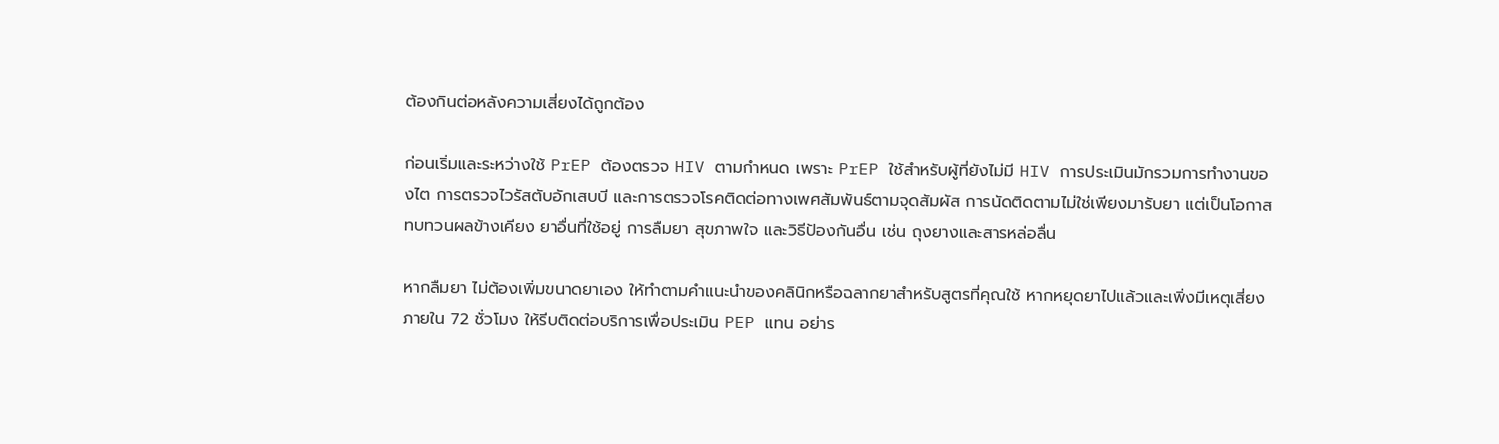ต้องกินต่อหลังความเสี่ยงได้ถูกต้อง

ก่อนเริ่มและระหว่างใช้ PrEP ต้องตรวจ HIV ตามกำหนด เพราะ PrEP ใช้สำหรับผู้ที่ยังไม่มี HIV การประเมินมักรวมการทำงานของไต การตรวจไวรัสตับอักเสบบี และการตรวจโรคติดต่อทางเพศสัมพันธ์ตามจุดสัมผัส การนัดติดตามไม่ใช่เพียงมารับยา แต่เป็นโอกาสทบทวนผลข้างเคียง ยาอื่นที่ใช้อยู่ การลืมยา สุขภาพใจ และวิธีป้องกันอื่น เช่น ถุงยางและสารหล่อลื่น

หากลืมยา ไม่ต้องเพิ่มขนาดยาเอง ให้ทำตามคำแนะนำของคลินิกหรือฉลากยาสำหรับสูตรที่คุณใช้ หากหยุดยาไปแล้วและเพิ่งมีเหตุเสี่ยงภายใน 72 ชั่วโมง ให้รีบติดต่อบริการเพื่อประเมิน PEP แทน อย่าร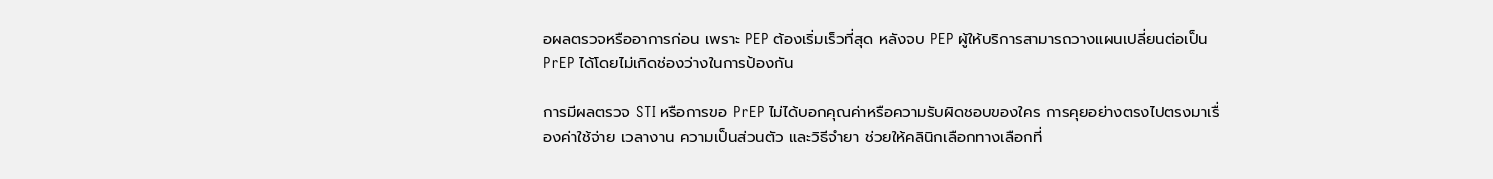อผลตรวจหรืออาการก่อน เพราะ PEP ต้องเริ่มเร็วที่สุด หลังจบ PEP ผู้ให้บริการสามารถวางแผนเปลี่ยนต่อเป็น PrEP ได้โดยไม่เกิดช่องว่างในการป้องกัน

การมีผลตรวจ STI หรือการขอ PrEP ไม่ได้บอกคุณค่าหรือความรับผิดชอบของใคร การคุยอย่างตรงไปตรงมาเรื่องค่าใช้จ่าย เวลางาน ความเป็นส่วนตัว และวิธีจำยา ช่วยให้คลินิกเลือกทางเลือกที่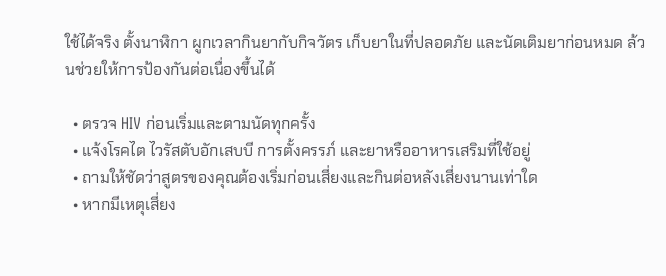ใช้ได้จริง ตั้งนาฬิกา ผูกเวลากินยากับกิจวัตร เก็บยาในที่ปลอดภัย และนัดเติมยาก่อนหมด ล้วนช่วยให้การป้องกันต่อเนื่องขึ้นได้

  • ตรวจ HIV ก่อนเริ่มและตามนัดทุกครั้ง
  • แจ้งโรคไต ไวรัสตับอักเสบบี การตั้งครรภ์ และยาหรืออาหารเสริมที่ใช้อยู่
  • ถามให้ชัดว่าสูตรของคุณต้องเริ่มก่อนเสี่ยงและกินต่อหลังเสี่ยงนานเท่าใด
  • หากมีเหตุเสี่ยง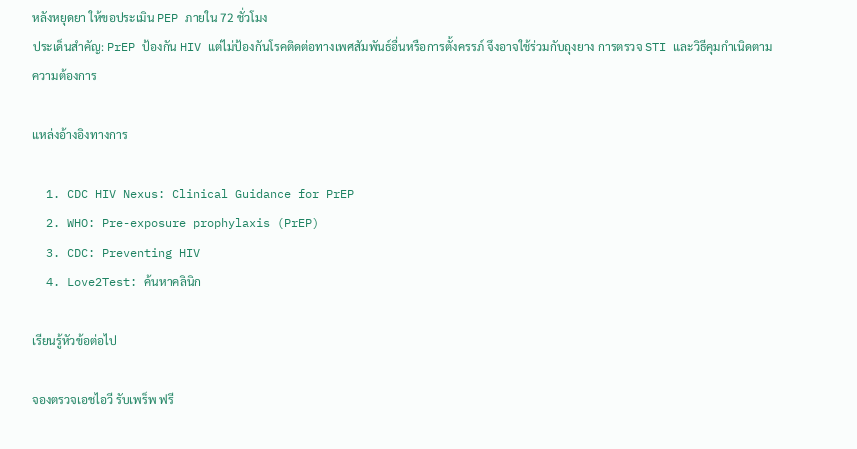หลังหยุดยา ให้ขอประเมิน PEP ภายใน 72 ชั่วโมง
ประเด็นสำคัญ: PrEP ป้องกัน HIV แต่ไม่ป้องกันโรคติดต่อทางเพศสัมพันธ์อื่นหรือการตั้งครรภ์ จึงอาจใช้ร่วมกับถุงยาง การตรวจ STI และวิธีคุมกำเนิดตามความต้องการ

แหล่งอ้างอิงทางการ

  1. CDC HIV Nexus: Clinical Guidance for PrEP
  2. WHO: Pre-exposure prophylaxis (PrEP)
  3. CDC: Preventing HIV
  4. Love2Test: ค้นหาคลินิก

เรียนรู้หัวข้อต่อไป

จองตรวจเอชไอวี รับเพร็พ ฟรี